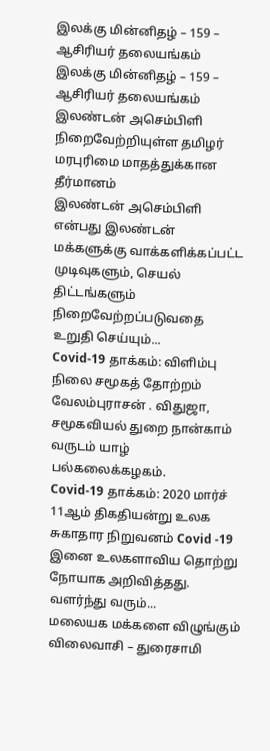இலக்கு மின்னிதழ் – 159 – ஆசிரியர் தலையங்கம்
இலக்கு மின்னிதழ் – 159 – ஆசிரியர் தலையங்கம்
இலண்டன் அசெம்பிளி நிறைவேற்றியுள்ள தமிழர் மரபுரிமை மாதத்துக்கான தீர்மானம்
இலண்டன் அசெம்பிளி என்பது இலண்டன் மக்களுக்கு வாக்களிக்கப்பட்ட முடிவுகளும், செயல் திட்டங்களும் நிறைவேற்றப்படுவதை உறுதி செய்யும்...
Covid-19 தாக்கம்: விளிம்பு நிலை சமூகத் தோற்றம்
வேலம்புராசன் . விதுஜா, சமூகவியல் துறை நான்காம் வருடம் யாழ் பல்கலைக்கழகம்.
Covid-19 தாக்கம்: 2020 மார்ச் 11ஆம் திகதியன்று உலக சுகாதார நிறுவனம் Covid -19 இனை உலகளாவிய தொற்று நோயாக அறிவித்தது. வளர்ந்து வரும்...
மலையக மக்களை விழுங்கும் விலைவாசி – துரைசாமி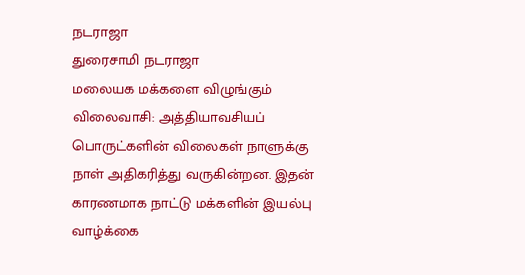நடராஜா
துரைசாமி நடராஜா
மலையக மக்களை விழுங்கும் விலைவாசி: அத்தியாவசியப் பொருட்களின் விலைகள் நாளுக்கு நாள் அதிகரித்து வருகின்றன. இதன் காரணமாக நாட்டு மக்களின் இயல்பு வாழ்க்கை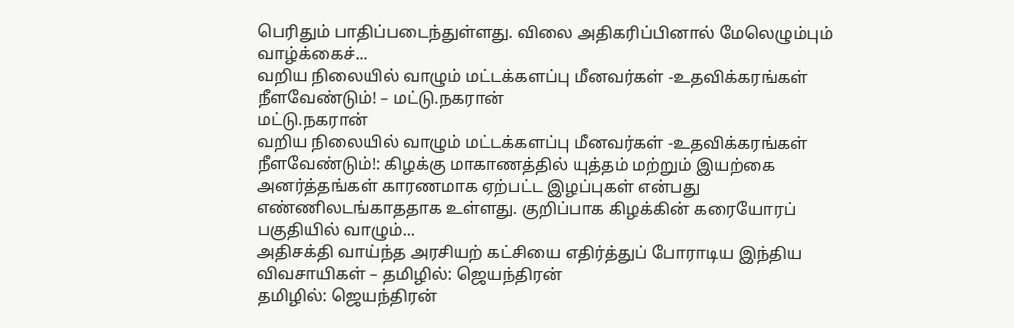பெரிதும் பாதிப்படைந்துள்ளது. விலை அதிகரிப்பினால் மேலெழும்பும் வாழ்க்கைச்...
வறிய நிலையில் வாழும் மட்டக்களப்பு மீனவர்கள் -உதவிக்கரங்கள் நீளவேண்டும்! – மட்டு.நகரான்
மட்டு.நகரான்
வறிய நிலையில் வாழும் மட்டக்களப்பு மீனவர்கள் -உதவிக்கரங்கள் நீளவேண்டும்!: கிழக்கு மாகாணத்தில் யுத்தம் மற்றும் இயற்கை அனர்த்தங்கள் காரணமாக ஏற்பட்ட இழப்புகள் என்பது எண்ணிலடங்காததாக உள்ளது. குறிப்பாக கிழக்கின் கரையோரப் பகுதியில் வாழும்...
அதிசக்தி வாய்ந்த அரசியற் கட்சியை எதிர்த்துப் போராடிய இந்திய விவசாயிகள் – தமிழில்: ஜெயந்திரன்
தமிழில்: ஜெயந்திரன்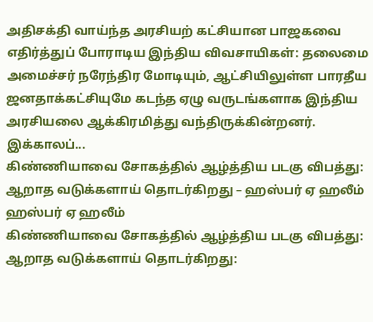அதிசக்தி வாய்ந்த அரசியற் கட்சியான பாஜகவை எதிர்த்துப் போராடிய இந்திய விவசாயிகள்: தலைமை அமைச்சர் நரேந்திர மோடியும், ஆட்சியிலுள்ள பாரதீய ஜனதாக்கட்சியுமே கடந்த ஏழு வருடங்களாக இந்திய அரசியலை ஆக்கிரமித்து வந்திருக்கின்றனர். இக்காலப்...
கிண்ணியாவை சோகத்தில் ஆழ்த்திய படகு விபத்து: ஆறாத வடுக்களாய் தொடர்கிறது – ஹஸ்பர் ஏ ஹலீம்
ஹஸ்பர் ஏ ஹலீம்
கிண்ணியாவை சோகத்தில் ஆழ்த்திய படகு விபத்து: ஆறாத வடுக்களாய் தொடர்கிறது: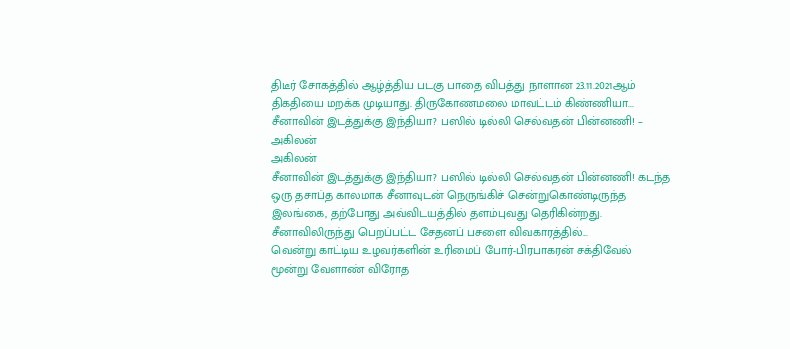திடீர் சோகத்தில் ஆழ்த்திய படகு பாதை விபத்து நாளான 23.11.2021ஆம் திகதியை மறக்க முடியாது. திருகோணமலை மாவட்டம் கிண்ணியா...
சீனாவின் இடத்துக்கு இந்தியா? பஸில் டில்லி செல்வதன் பின்னணி! – அகிலன்
அகிலன்
சீனாவின் இடத்துக்கு இந்தியா? பஸில் டில்லி செல்வதன் பின்னணி! கடந்த ஒரு தசாப்த காலமாக சீனாவுடன் நெருங்கிச் சென்றுகொண்டிருந்த இலங்கை, தற்போது அவ்விடயத்தில் தளம்புவது தெரிகின்றது. சீனாவிலிருந்து பெறப்பட்ட சேதனப் பசளை விவகாரத்தில்...
வென்று காட்டிய உழவர்களின் உரிமைப் போர்-பிரபாகரன் சக்திவேல்
மூன்று வேளாண் விரோத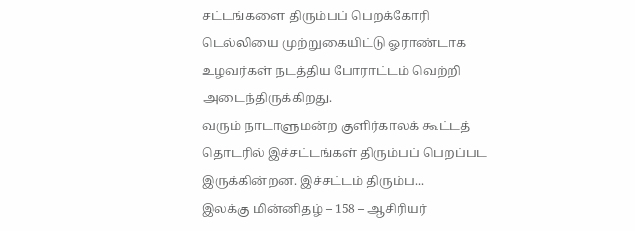சட்டங்களை திரும்பப் பெறக்கோரி டெல்லியை முற்றுகையிட்டு ஓராண்டாக உழவர்கள் நடத்திய போராட்டம் வெற்றி அடைந்திருக்கிறது.
வரும் நாடாளுமன்ற குளிர்காலக் கூட்டத் தொடரில் இச்சட்டங்கள் திரும்பப் பெறப்பட இருக்கின்றன. இச்சட்டம் திரும்ப...
இலக்கு மின்னிதழ் – 158 – ஆசிரியர்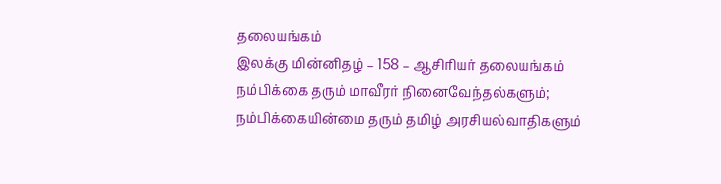தலையங்கம்
இலக்கு மின்னிதழ் – 158 – ஆசிரியர் தலையங்கம்
நம்பிக்கை தரும் மாவீரர் நினைவேந்தல்களும்; நம்பிக்கையின்மை தரும் தமிழ் அரசியல்வாதிகளும்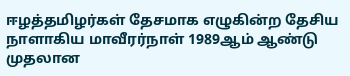ஈழத்தமிழர்கள் தேசமாக எழுகின்ற தேசிய நாளாகிய மாவீரர்நாள் 1989ஆம் ஆண்டு முதலான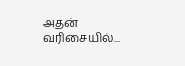அதன் வரிசையில்...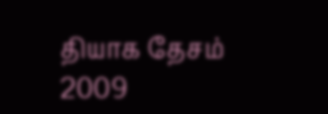தியாக தேசம்
2009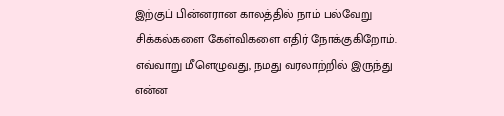இற்குப் பின்னரான காலத்தில் நாம் பல்வேறு சிக்கல்களை கேள்விகளை எதிர் நோக்குகிறோம். எவ்வாறு மீளெழுவது, நமது வரலாற்றில் இருந்து என்ன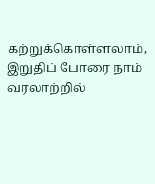கற்றுக்கொள்ளலாம், இறுதிப் போரை நாம் வரலாற்றில்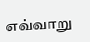எவ்வாறு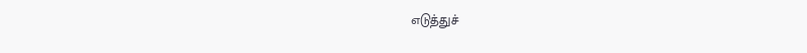எடுத்துச்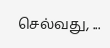செல்வது, ...